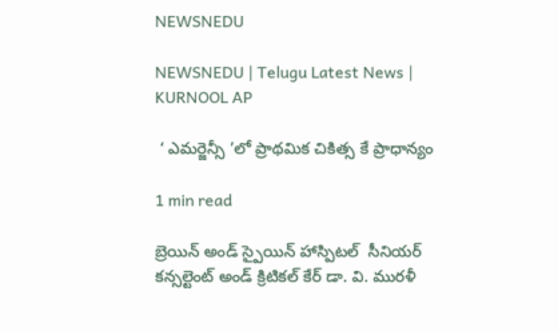NEWSNEDU

NEWSNEDU | Telugu Latest News | KURNOOL AP

 ‘ ఎమర్జెన్సీ ’లో ప్రాథమిక చికిత్స కే ప్రాధాన్యం

1 min read

బ్రెయిన్ అండ్ స్పైయిన్ హాస్పిటల్  సీనియర్  కన్సల్టెంట్ అండ్ క్రిటికల్ కేర్ డా. వి. మురళీ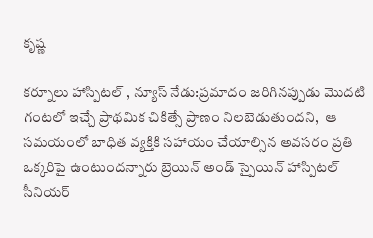కృష్ణ

కర్నూలు హాస్పిటల్ , న్యూస్ నేడు:ప్రమాదం జరిగినప్పుడు మొదటి గంటలో ఇచ్చే ప్రాథమిక చికిత్సే ప్రాణం నిలబెడుతుందని,  ఆ సమయంలో బాధిత వ్యక్తికి సహాయం చేయాల్సిన అవసరం ప్రతి ఒక్కరిపై ఉంటుందన్నారు బ్రెయిన్ అండ్ స్పైయిన్ హాస్పిటల్  సీనియర్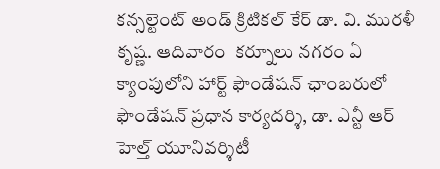కన్సల్టెంట్ అండ్ క్రిటికల్ కేర్ డా. వి. మురళీ కృష్ణ. ఆదివారం  కర్నూలు నగరం ఏ క్యాంపులోని హార్ట్ ఫౌండేషన్ ఛాంబరులో ఫౌండేషన్ ప్రధాన కార్యదర్శి, డా. ఎన్టీ ఆర్ హెల్త్ యూనివర్శిటీ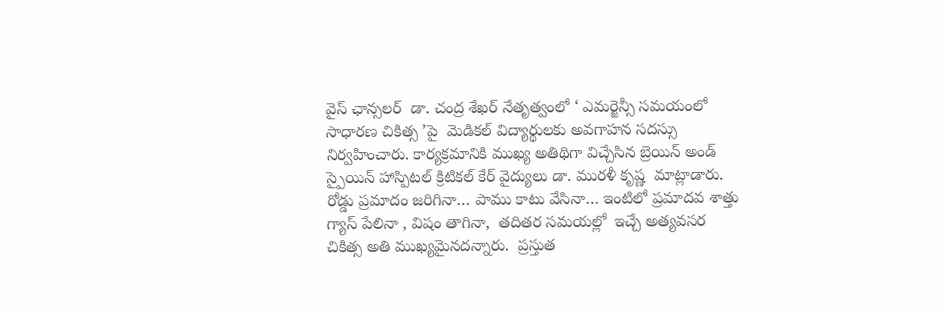వైస్ ఛాన్సలర్  డా. చంద్ర శేఖర్ నేతృత్వంలో ‘ ఎమర్జెన్సీ సమయంలో సాధారణ చికిత్స ’పై  మెడికల్ విద్యార్థులకు అవగాహన సదస్సు నిర్వహించారు. కార్యక్రమానికి ముఖ్య అతిథిగా విచ్చేసిన బ్రెయిన్ అండ్ స్పైయిన్ హాస్పిటల్ క్రిటికల్ కేర్ వైద్యులు డా. మురళీ కృష్ణ  మాట్లాడారు. రోడ్డు ప్రమాదం జరిగినా… పాము కాటు వేసినా… ఇంటిలో ప్రమాదవ శాత్తు గ్యాస్ పేలినా , విషం తాగినా,  తదితర సమయల్లో  ఇచ్చే అత్యవసర చికిత్స అతి ముఖ్యమైనదన్నారు.  ప్రస్తుత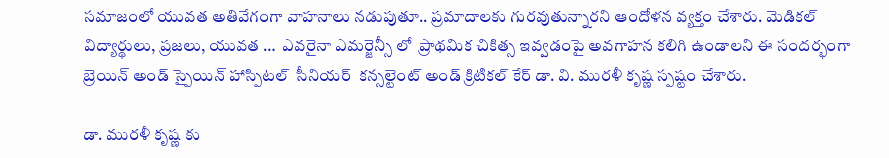సమాజంలో యువత అతివేగంగా వాహనాలు నడుపుతూ.. ప్రమాదాలకు గురవుతున్నారని ఆందోళన వ్యక్తం చేశారు. మెడికల్ విద్యార్థులు, ప్రజలు, యువత …  ఎవరైనా ఎమర్జెన్సీ లో  ప్రాథమిక చికిత్స ఇవ్వడంపై అవగాహన కలిగి ఉండాలని ఈ సందర్భంగా బ్రెయిన్ అండ్ స్పైయిన్ హాస్పిటల్  సీనియర్  కన్సల్టెంట్ అండ్ క్రిటికల్ కేర్ డా. వి. మురళీ కృష్ణ స్పష్టం చేశారు.

డా. మురళీ కృష్ణ కు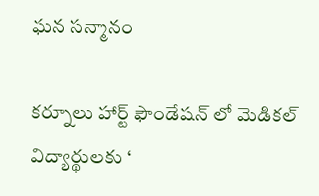ఘన సన్మానం

కర్నూలు హార్ట్ ఫౌండేషన్ లో మెడికల్ విద్యార్థులకు ‘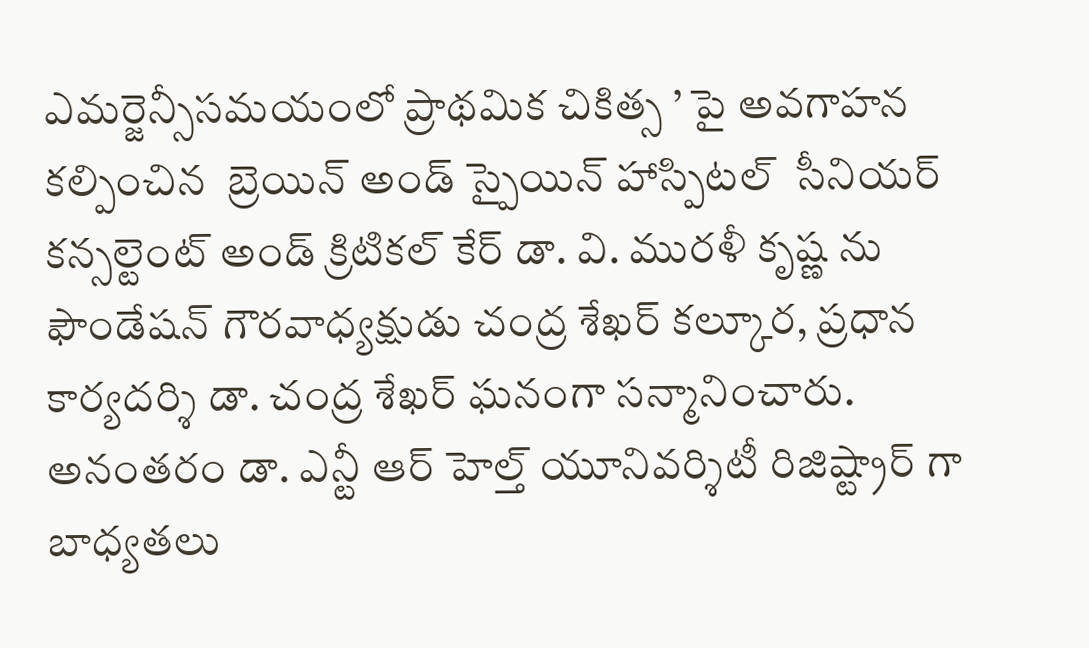ఎమర్జెన్సీసమయంలో ప్రాథమిక చికిత్స ’ పై అవగాహన కల్పించిన  బ్రెయిన్ అండ్ స్పైయిన్ హాస్పిటల్  సీనియర్  కన్సల్టెంట్ అండ్ క్రిటికల్ కేర్ డా. వి. మురళీ కృష్ణ ను ఫౌండేషన్ గౌరవాధ్యక్షుడు చంద్ర శేఖర్ కల్కూర, ప్రధాన కార్యదర్శి డా. చంద్ర శేఖర్ ఘనంగా సన్మానించారు. అనంతరం డా. ఎన్టీ ఆర్ హెల్త్ యూనివర్శిటీ రిజిష్ట్రార్ గా బాధ్యతలు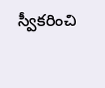స్వీకరించి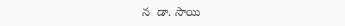న  డా. సాయి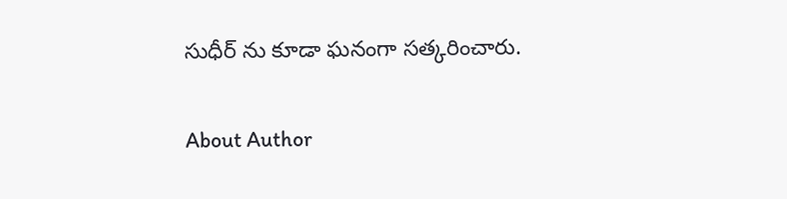సుధీర్ ను కూడా ఘనంగా సత్కరించారు.

About Author